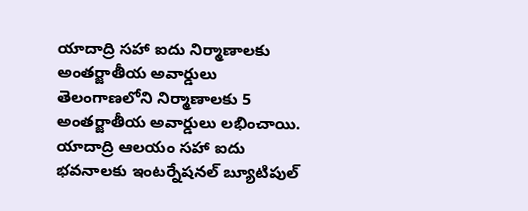యాదాద్రి సహా ఐదు నిర్మాణాలకు అంతర్జాతీయ అవార్డులు
తెలంగాణలోని నిర్మాణాలకు 5 అంతర్జాతీయ అవార్డులు లభించాయి. యాదాద్రి ఆలయం సహా ఐదు భవనాలకు ఇంటర్నేషనల్ బ్యూటిపుల్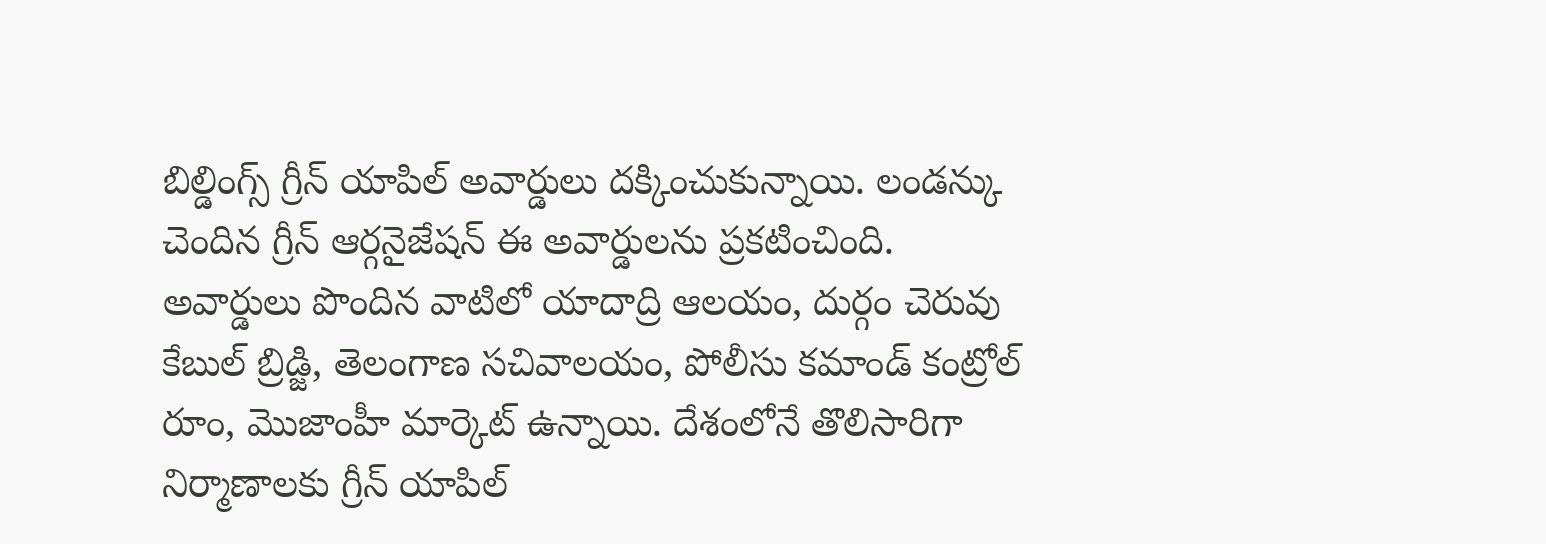బిల్డింగ్స్ గ్రీన్ యాపిల్ అవార్డులు దక్కించుకున్నాయి. లండన్కు చెందిన గ్రీన్ ఆర్గనైజేషన్ ఈ అవార్డులను ప్రకటించింది. అవార్డులు పొందిన వాటిలో యాదాద్రి ఆలయం, దుర్గం చెరువు కేబుల్ బ్రిడ్జి, తెలంగాణ సచివాలయం, పోలీసు కమాండ్ కంట్రోల్ రూం, మొజాంహీ మార్కెట్ ఉన్నాయి. దేశంలోనే తొలిసారిగా నిర్మాణాలకు గ్రీన్ యాపిల్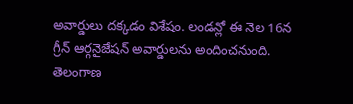అవార్డులు దక్కడం విశేషం. లండన్లో ఈ నెల 16న గ్రీన్ ఆర్గనైజేషన్ అవార్డులను అందించనుంది. తెలంగాణ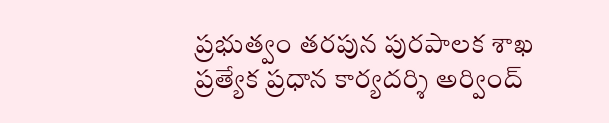ప్రభుత్వం తరపున పురపాలక శాఖ ప్రత్యేక ప్రధాన కార్యదర్శి అర్వింద్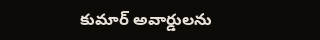కుమార్ అవార్డులను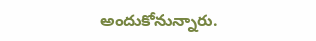అందుకోనున్నారు.